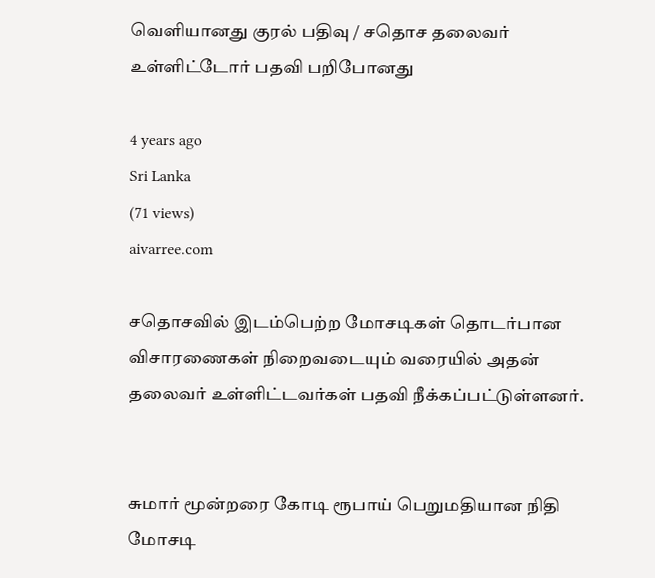வெளியானது குரல் பதிவு / சதொச தலைவர் உள்ளிட்டோர் பதவி பறிபோனது

4 years ago
Sri Lanka
(71 views)
aivarree.com

சதொசவில் இடம்பெற்ற மோசடிகள் தொடர்பான விசாரணைகள் நிறைவடையும் வரையில் அதன் தலைவர் உள்ளிட்டவர்கள் பதவி நீக்கப்பட்டுள்ளனர்.


சுமார் மூன்றரை கோடி ரூபாய் பெறுமதியான நிதி மோசடி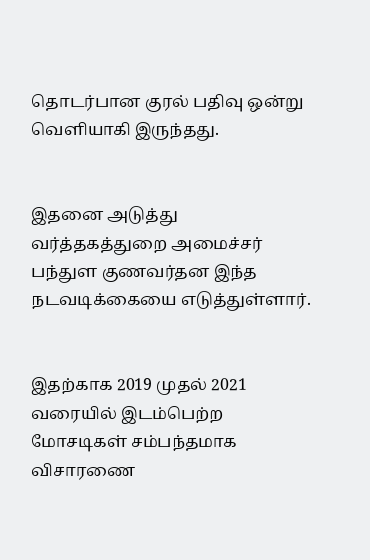தொடர்பான குரல் பதிவு ஒன்று வெளியாகி இருந்தது.


இதனை அடுத்து வர்த்தகத்துறை அமைச்சர் பந்துள குணவர்தன இந்த நடவடிக்கையை எடுத்துள்ளார்.


இதற்காக 2019 முதல் 2021 வரையில் இடம்பெற்ற மோசடிகள் சம்பந்தமாக விசாரணை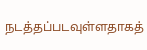நடத்தப்படவுள்ளதாகத்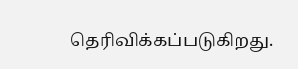தெரிவிக்கப்படுகிறது.